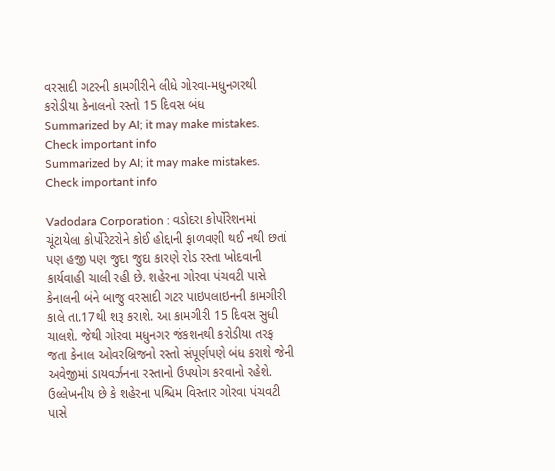વરસાદી ગટરની કામગીરીને લીધે ગોરવા-મધુનગરથી કરોડીયા કેનાલનો રસ્તો 15 દિવસ બંધ
Summarized by AI; it may make mistakes. Check important info
Summarized by AI; it may make mistakes. Check important info

Vadodara Corporation : વડોદરા કોર્પોરેશનમાં ચૂંટાયેલા કોર્પોરેટરોને કોઈ હોદ્દાની ફાળવણી થઈ નથી છતાં પણ હજી પણ જુદા જુદા કારણે રોડ રસ્તા ખોદવાની કાર્યવાહી ચાલી રહી છે. શહેરના ગોરવા પંચવટી પાસે કેનાલની બંને બાજુ વરસાદી ગટર પાઇપલાઇનની કામગીરી કાલે તા.17થી શરૂ કરાશે. આ કામગીરી 15 દિવસ સુધી ચાલશે. જેથી ગોરવા મધુનગર જંકશનથી કરોડીયા તરફ જતા કેનાલ ઓવરબ્રિજનો રસ્તો સંપૂર્ણપણે બંધ કરાશે જેની અવેજીમાં ડાયવર્ઝનના રસ્તાનો ઉપયોગ કરવાનો રહેશે.
ઉલ્લેખનીય છે કે શહેરના પશ્ચિમ વિસ્તાર ગોરવા પંચવટી પાસે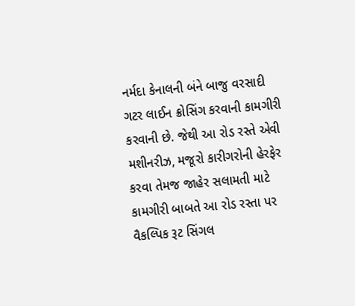નર્મદા કેનાલની બંને બાજુ વરસાદી ગટર લાઈન ક્રોસિંગ કરવાની કામગીરી કરવાની છે. જેથી આ રોડ રસ્તે એવી મશીનરીઝ, મજૂરો કારીગરોની હેરફેર કરવા તેમજ જાહેર સલામતી માટે કામગીરી બાબતે આ રોડ રસ્તા પર વૈકલ્પિક રૂટ સિંગલ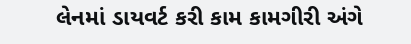લેનમાં ડાયવર્ટ કરી કામ કામગીરી અંગે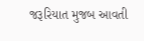જરૂરિયાત મુજબ આવતી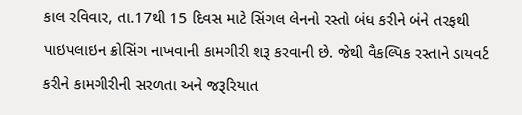કાલ રવિવાર, તા.17થી 15 દિવસ માટે સિંગલ લેનનો રસ્તો બંધ કરીને બંને તરફથી પાઇપલાઇન ક્રોસિંગ નાખવાની કામગીરી શરૂ કરવાની છે. જેથી વૈકલ્પિક રસ્તાને ડાયવર્ટ કરીને કામગીરીની સરળતા અને જરૂરિયાત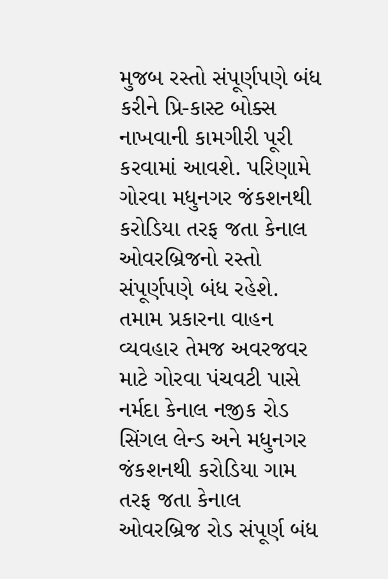મુજબ રસ્તો સંપૂર્ણપણે બંધ કરીને પ્રિ-કાસ્ટ બોક્સ નાખવાની કામગીરી પૂરી કરવામાં આવશે. પરિણામે ગોરવા મધુનગર જંકશનથી કરોડિયા તરફ જતા કેનાલ ઓવરબ્રિજનો રસ્તો સંપૂર્ણપણે બંધ રહેશે. તમામ પ્રકારના વાહન વ્યવહાર તેમજ અવરજવર માટે ગોરવા પંચવટી પાસે નર્મદા કેનાલ નજીક રોડ સિંગલ લેન્ડ અને મધુનગર જંકશનથી કરોડિયા ગામ તરફ જતા કેનાલ ઓવરબ્રિજ રોડ સંપૂર્ણ બંધ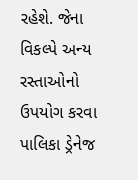રહેશે. જેના વિકલ્પે અન્ય રસ્તાઓનો ઉપયોગ કરવા પાલિકા ડ્રેનેજ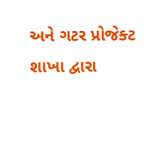અને ગટર પ્રોજેક્ટ શાખા દ્વારા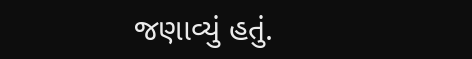જણાવ્યું હતું.